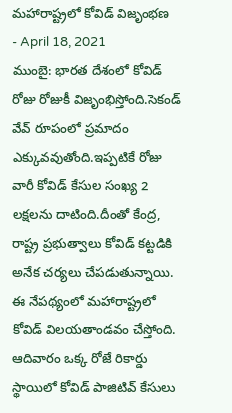మహారాష్ట్రలో కోవిడ్ విజృంభణ
- April 18, 2021
ముంబై: భారత దేశంలో కోవిడ్ రోజు రోజుకీ విజృంభిస్తోంది.సెకండ్ వేవ్ రూపంలో ప్రమాదం ఎక్కువవుతోంది.ఇప్పటికే రోజు వారీ కోవిడ్ కేసుల సంఖ్య 2 లక్షలను దాటింది.దీంతో కేంద్ర, రాష్ట్ర ప్రభుత్వాలు కోవిడ్ కట్టడికి అనేక చర్యలు చేపడుతున్నాయి.
ఈ నేపథ్యంలో మహారాష్ట్రలో కోవిడ్ విలయతాండవం చేస్తోంది. ఆదివారం ఒక్క రోజే రికార్డు స్థాయిలో కోవిడ్ పాజిటివ్ కేసులు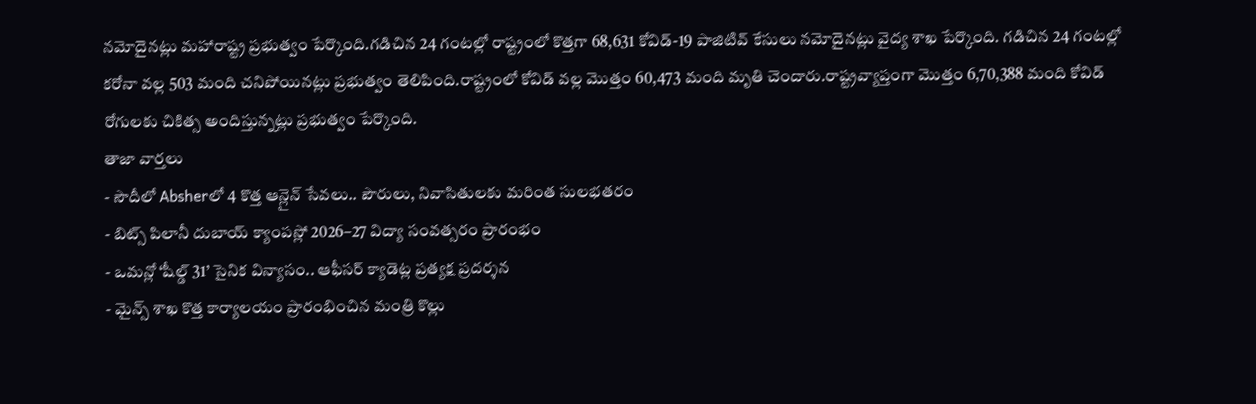నమోదైనట్లు మహారాష్ట్ర ప్రభుత్వం పేర్కొంది.గడిచిన 24 గంటల్లో రాష్ట్రంలో కొత్తగా 68,631 కోవిడ్-19 పాజిటివ్ కేసులు నమోదైనట్లు వైద్య శాఖ పేర్కొంది. గడిచిన 24 గంటల్లో కరోనా వల్ల 503 మంది చనిపోయినట్లు ప్రభుత్వం తెలిపింది.రాష్ట్రంలో కోవిడ్ వల్ల మొత్తం 60,473 మంది మృతి చెందారు.రాష్ట్రవ్యాప్తంగా మొత్తం 6,70,388 మంది కోవిడ్ రోగులకు చికిత్స అందిస్తున్నట్లు ప్రభుత్వం పేర్కొంది.
తాజా వార్తలు
- సౌదీలో Absherలో 4 కొత్త ఆన్లైన్ సేవలు.. పౌరులు, నివాసితులకు మరింత సులభతరం
- బిట్స్ పిలానీ దుబాయ్ క్యాంపస్లో 2026–27 విద్యా సంవత్సరం ప్రారంభం
- ఒమన్లో ‘షీల్డ్ 31’ సైనిక విన్యాసం.. ఆఫీసర్ క్యాడెట్ల ప్రత్యక్ష ప్రదర్శన
- మైన్స్ శాఖ కొత్త కార్యాలయం ప్రారంభించిన మంత్రి కొల్లు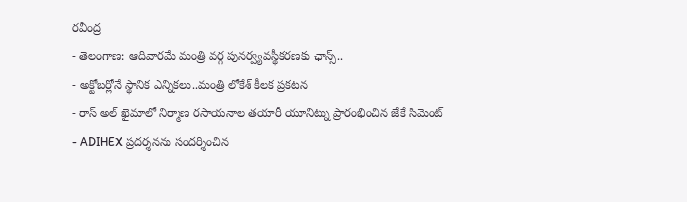రవీంద్ర
- తెలంగాణ: ఆదివారమే మంత్రి వర్గ పునర్వ్యవస్థీకరణకు ఛాన్స్..
- అక్టోబర్లోనే స్థానిక ఎన్నికలు..మంత్రి లోకేశ్ కీలక ప్రకటన
- రాస్ అల్ ఖైమాలో నిర్మాణ రసాయనాల తయారీ యూనిట్ను ప్రారంభించిన జేకే సిమెంట్
- ADIHEX ప్రదర్శనను సందర్శించిన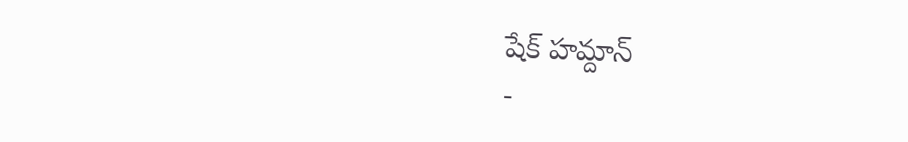షేక్ హమ్దాన్
-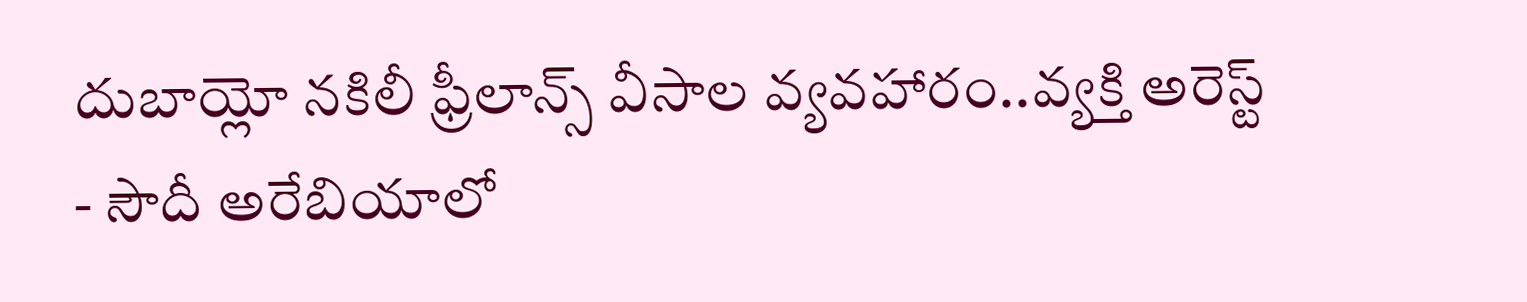దుబాయ్లో నకిలీ ఫ్రీలాన్స్ వీసాల వ్యవహారం..వ్యక్తి అరెస్ట్
- సౌదీ అరేబియాలో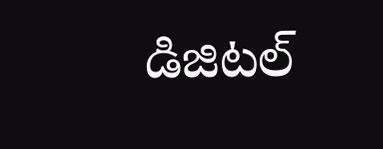డిజిటల్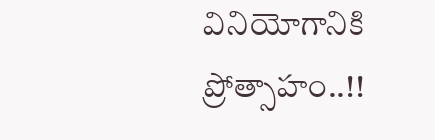వినియోగానికి ప్రోత్సాహం..!!